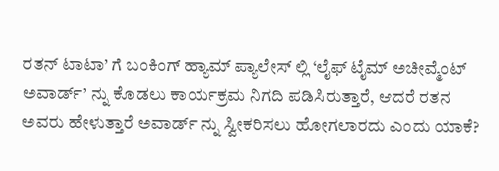ರತನ್ ಟಾಟಾ’ ಗೆ ಬಂಕಿಂಗ್ ಹ್ಯಾಮ್ ಪ್ಯಾಲೇಸ್ ಲ್ಲಿ ‘ಲೈಫ್ ಟೈಮ್ ಅಚೀವ್ಮೆಂಟ್ ಅವಾರ್ಡ್’ ನ್ನು ಕೊಡಲು ಕಾರ್ಯಕ್ರಮ ನಿಗದಿ ಪಡಿಸಿರುತ್ತಾರೆ, ಆದರೆ ರತನ ಅವರು ಹೇಳುತ್ತಾರೆ ಅವಾರ್ಡ್ ನ್ನು ಸ್ವೀಕರಿಸಲು ಹೋಗಲಾರದು ಎಂದು ಯಾಕೆ?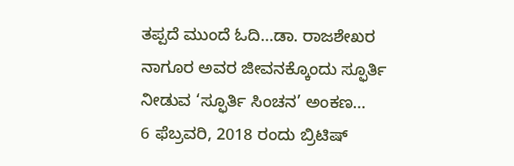ತಪ್ಪದೆ ಮುಂದೆ ಓದಿ…ಡಾ. ರಾಜಶೇಖರ ನಾಗೂರ ಅವರ ಜೀವನಕ್ಕೊಂದು ಸ್ಫೂರ್ತಿ ನೀಡುವ ‘ಸ್ಫೂರ್ತಿ ಸಿಂಚನ’ ಅಂಕಣ…
6 ಫೆಬ್ರವರಿ, 2018 ರಂದು ಬ್ರಿಟಿಷ್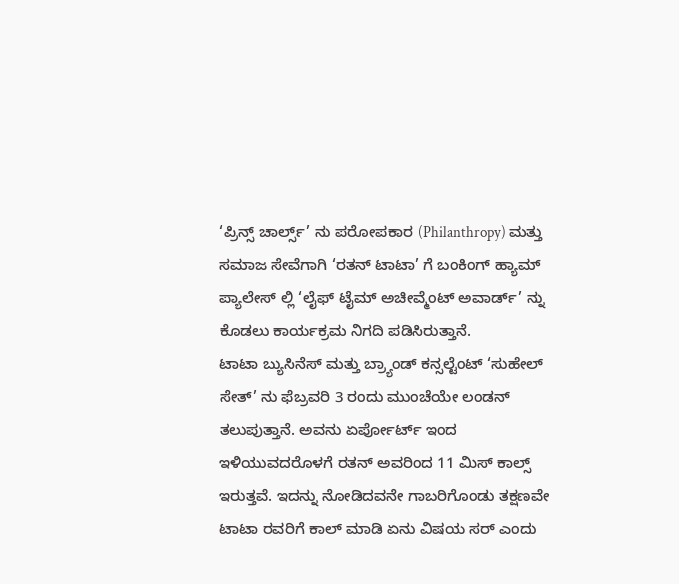‘ಪ್ರಿನ್ಸ್ ಚಾರ್ಲ್ಸ್’ ನು ಪರೋಪಕಾರ (Philanthropy) ಮತ್ತು ಸಮಾಜ ಸೇವೆಗಾಗಿ ‘ರತನ್ ಟಾಟಾ’ ಗೆ ಬಂಕಿಂಗ್ ಹ್ಯಾಮ್ ಪ್ಯಾಲೇಸ್ ಲ್ಲಿ ‘ಲೈಫ್ ಟೈಮ್ ಅಚೀವ್ಮೆಂಟ್ ಅವಾರ್ಡ್’ ನ್ನು ಕೊಡಲು ಕಾರ್ಯಕ್ರಮ ನಿಗದಿ ಪಡಿಸಿರುತ್ತಾನೆ.
ಟಾಟಾ ಬ್ಯುಸಿನೆಸ್ ಮತ್ತು ಬ್ರ್ಯಾಂಡ್ ಕನ್ಸಲ್ಟೆಂಟ್ ‘ಸುಹೇಲ್ ಸೇತ್’ ನು ಫೆಬ್ರವರಿ 3 ರಂದು ಮುಂಚೆಯೇ ಲಂಡನ್ ತಲುಪುತ್ತಾನೆ. ಅವನು ಏರ್ಪೋರ್ಟ್ ಇಂದ ಇಳಿಯುವದರೊಳಗೆ ರತನ್ ಅವರಿಂದ 11 ಮಿಸ್ ಕಾಲ್ಸ್ ಇರುತ್ತವೆ. ಇದನ್ನು ನೋಡಿದವನೇ ಗಾಬರಿಗೊಂಡು ತಕ್ಷಣವೇ ಟಾಟಾ ರವರಿಗೆ ಕಾಲ್ ಮಾಡಿ ಏನು ವಿಷಯ ಸರ್ ಎಂದು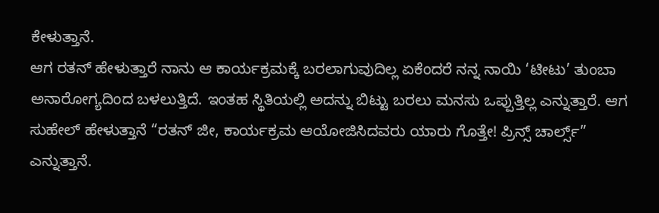ಕೇಳುತ್ತಾನೆ.
ಆಗ ರತನ್ ಹೇಳುತ್ತಾರೆ ನಾನು ಆ ಕಾರ್ಯಕ್ರಮಕ್ಕೆ ಬರಲಾಗುವುದಿಲ್ಲ ಏಕೆಂದರೆ ನನ್ನ ನಾಯಿ ‘ಟೀಟು’ ತುಂಬಾ ಅನಾರೋಗ್ಯದಿಂದ ಬಳಲುತ್ತಿದೆ. ಇಂತಹ ಸ್ಥಿತಿಯಲ್ಲಿ ಅದನ್ನು ಬಿಟ್ಟು ಬರಲು ಮನಸು ಒಪ್ಪುತ್ತಿಲ್ಲ ಎನ್ನುತ್ತಾರೆ. ಆಗ ಸುಹೇಲ್ ಹೇಳುತ್ತಾನೆ “ರತನ್ ಜೀ, ಕಾರ್ಯಕ್ರಮ ಆಯೋಜಿಸಿದವರು ಯಾರು ಗೊತ್ತೇ! ಪ್ರಿನ್ಸ್ ಚಾರ್ಲ್ಸ್” ಎನ್ನುತ್ತಾನೆ.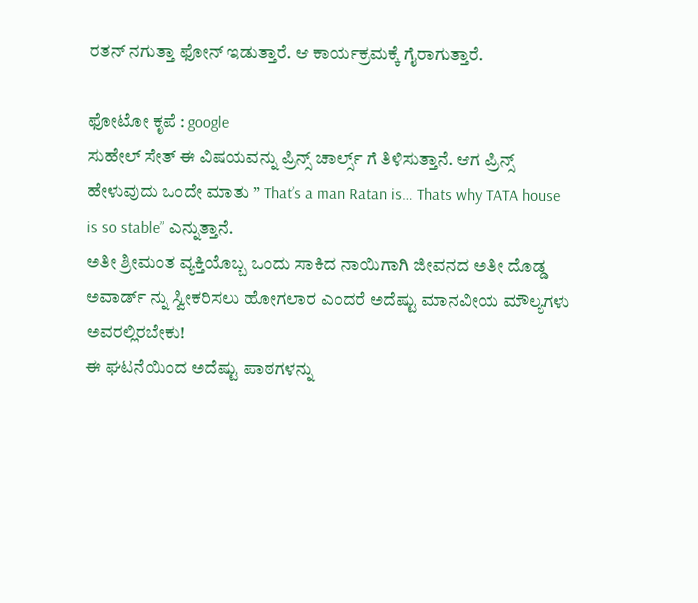ರತನ್ ನಗುತ್ತಾ ಫೋನ್ ಇಡುತ್ತಾರೆ. ಆ ಕಾರ್ಯಕ್ರಮಕ್ಕೆ ಗೈರಾಗುತ್ತಾರೆ.

ಫೋಟೋ ಕೃಪೆ : google
ಸುಹೇಲ್ ಸೇತ್ ಈ ವಿಷಯವನ್ನು ಪ್ರಿನ್ಸ್ ಚಾರ್ಲ್ಸ್ ಗೆ ತಿಳಿಸುತ್ತಾನೆ. ಆಗ ಪ್ರಿನ್ಸ್ ಹೇಳುವುದು ಒಂದೇ ಮಾತು ” That’s a man Ratan is… Thats why TATA house is so stable” ಎನ್ನುತ್ತಾನೆ.
ಅತೀ ಶ್ರೀಮಂತ ವ್ಯಕ್ತಿಯೊಬ್ಬ ಒಂದು ಸಾಕಿದ ನಾಯಿಗಾಗಿ ಜೀವನದ ಅತೀ ದೊಡ್ಡ ಅವಾರ್ಡ್ ನ್ನು ಸ್ವೀಕರಿಸಲು ಹೋಗಲಾರ ಎಂದರೆ ಅದೆಷ್ಟು ಮಾನವೀಯ ಮೌಲ್ಯಗಳು ಅವರಲ್ಲಿರಬೇಕು!
ಈ ಘಟನೆಯಿಂದ ಅದೆಷ್ಟು ಪಾಠಗಳನ್ನು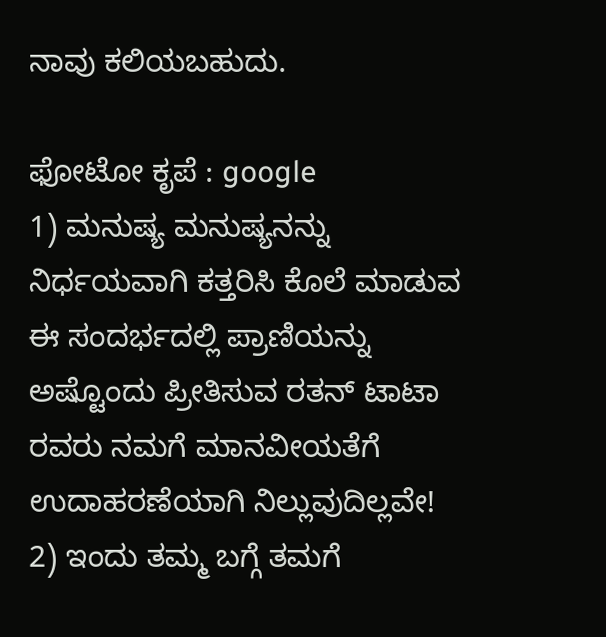ನಾವು ಕಲಿಯಬಹುದು.

ಫೋಟೋ ಕೃಪೆ : google
1) ಮನುಷ್ಯ ಮನುಷ್ಯನನ್ನು ನಿರ್ಧಯವಾಗಿ ಕತ್ತರಿಸಿ ಕೊಲೆ ಮಾಡುವ ಈ ಸಂದರ್ಭದಲ್ಲಿ ಪ್ರಾಣಿಯನ್ನು ಅಷ್ಟೊಂದು ಪ್ರೀತಿಸುವ ರತನ್ ಟಾಟಾ ರವರು ನಮಗೆ ಮಾನವೀಯತೆಗೆ ಉದಾಹರಣೆಯಾಗಿ ನಿಲ್ಲುವುದಿಲ್ಲವೇ!
2) ಇಂದು ತಮ್ಮ ಬಗ್ಗೆ ತಮಗೆ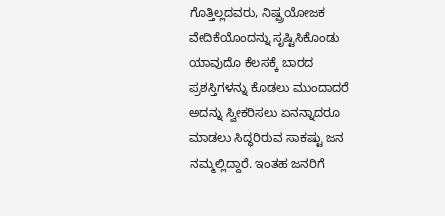ಗೊತ್ತಿಲ್ಲದವರು, ನಿಷ್ಪ್ರಯೋಜಕ ವೇದಿಕೆಯೊಂದನ್ನು ಸೃಷ್ಟಿಸಿಕೊಂಡು ಯಾವುದೊ ಕೆಲಸಕ್ಕೆ ಬಾರದ ಪ್ರಶಸ್ತಿಗಳನ್ನು ಕೊಡಲು ಮುಂದಾದರೆ ಅದನ್ನು ಸ್ವೀಕರಿಸಲು ಏನನ್ನಾದರೂ ಮಾಡಲು ಸಿದ್ಧರಿರುವ ಸಾಕಷ್ಟು ಜನ ನಮ್ಮಲ್ಲಿದ್ದಾರೆ. ಇಂತಹ ಜನರಿಗೆ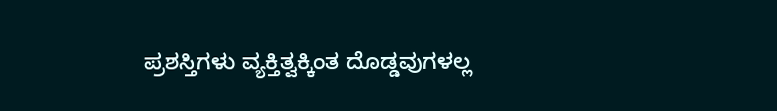ಪ್ರಶಸ್ತಿಗಳು ವ್ಯಕ್ತಿತ್ವಕ್ಕಿಂತ ದೊಡ್ಡವುಗಳಲ್ಲ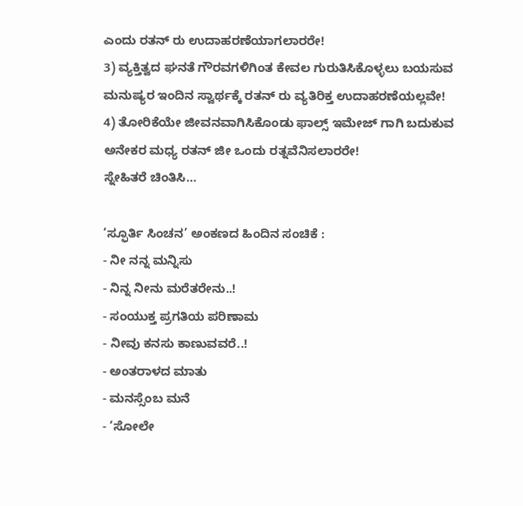ಎಂದು ರತನ್ ರು ಉದಾಹರಣೆಯಾಗಲಾರರೇ!
3) ವ್ಯಕ್ತಿತ್ವದ ಘನತೆ ಗೌರವಗಳಿಗಿಂತ ಕೇವಲ ಗುರುತಿಸಿಕೊಳ್ಳಲು ಬಯಸುವ ಮನುಷ್ಯರ ಇಂದಿನ ಸ್ವಾರ್ಥಕ್ಕೆ ರತನ್ ರು ವ್ಯತಿರಿಕ್ತ ಉದಾಹರಣೆಯಲ್ಲವೇ!
4) ತೋರಿಕೆಯೇ ಜೀವನವಾಗಿಸಿಕೊಂಡು ಫಾಲ್ಸ್ ಇಮೇಜ್ ಗಾಗಿ ಬದುಕುವ ಅನೇಕರ ಮಧ್ಯ ರತನ್ ಜೀ ಒಂದು ರತ್ನವೆನಿಸಲಾರರೇ!
ಸ್ನೇಹಿತರೆ ಚಿಂತಿಸಿ…

‘ಸ್ಫೂರ್ತಿ ಸಿಂಚನ’ ಅಂಕಣದ ಹಿಂದಿನ ಸಂಚಿಕೆ :
- ನೀ ನನ್ನ ಮನ್ನಿಸು
- ನಿನ್ನ ನೀನು ಮರೆತರೇನು..!
- ಸಂಯುಕ್ತ ಪ್ರಗತಿಯ ಪರಿಣಾಮ
- ನೀವು ಕನಸು ಕಾಣುವವರೆ..!
- ಅಂತರಾಳದ ಮಾತು
- ಮನಸ್ಸೆಂಬ ಮನೆ
- ‘ಸೋಲೇ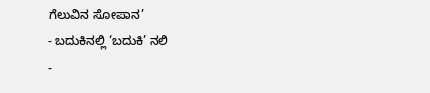ಗೆಲುವಿನ ಸೋಪಾನ’
- ಬದುಕಿನಲ್ಲಿ ‘ಬದುಕಿ’ ನಲಿ
-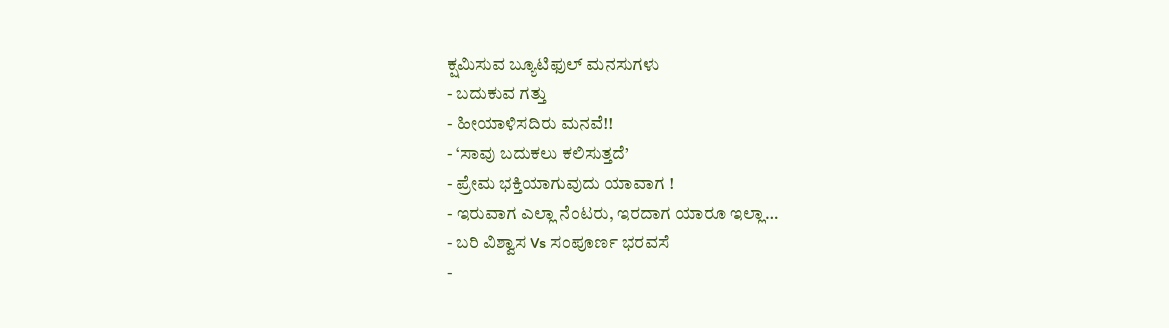ಕ್ಷಮಿಸುವ ಬ್ಯೂಟಿಫುಲ್ ಮನಸುಗಳು
- ಬದುಕುವ ಗತ್ತು
- ಹೀಯಾಳಿಸದಿರು ಮನವೆ!!
- ‘ಸಾವು ಬದುಕಲು ಕಲಿಸುತ್ತದೆ’
- ಪ್ರೇಮ ಭಕ್ತಿಯಾಗುವುದು ಯಾವಾಗ !
- ಇರುವಾಗ ಎಲ್ಲಾ ನೆಂಟರು, ಇರದಾಗ ಯಾರೂ ಇಲ್ಲಾ…
- ಬರಿ ವಿಶ್ವಾಸ Vs ಸಂಪೂರ್ಣ ಭರವಸೆ
-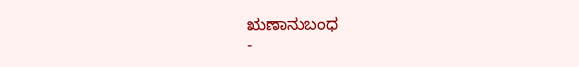ಋಣಾನುಬಂಧ
-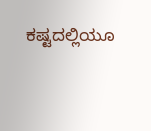ಕಷ್ಟದಲ್ಲಿಯೂ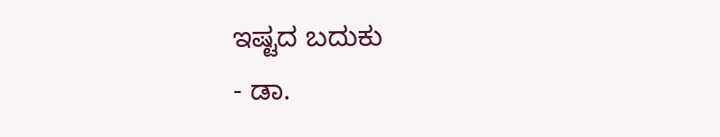ಇಷ್ಟದ ಬದುಕು
- ಡಾ.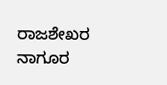ರಾಜಶೇಖರ ನಾಗೂರ